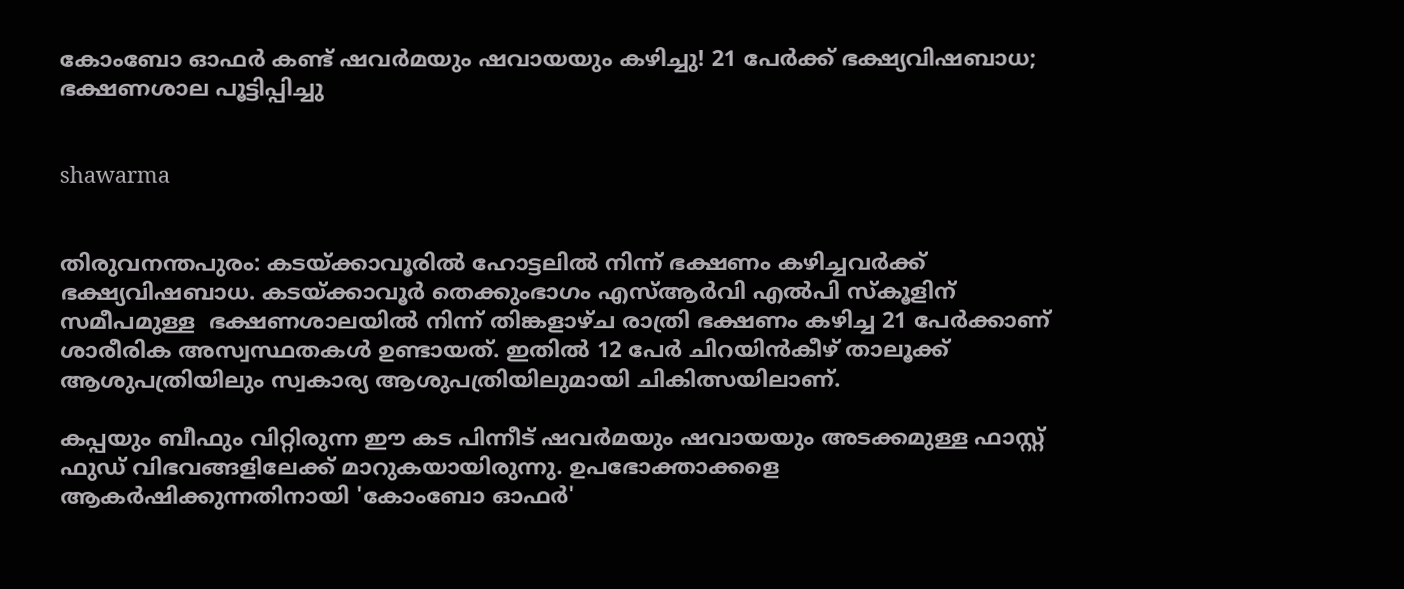കോംബോ ഓഫര്‍ കണ്ട് ഷവര്‍മയും ഷവായയും കഴിച്ചു! 21 പേര്‍ക്ക് ഭക്ഷ്യവിഷബാധ; ഭക്ഷണശാല പൂട്ടിപ്പിച്ചു


shawarma


തിരുവനന്തപുരം: കടയ്ക്കാവൂരില്‍ ഹോട്ടലില്‍ നിന്ന് ഭക്ഷണം കഴിച്ചവര്‍ക്ക് ഭക്ഷ്യവിഷബാധ. കടയ്ക്കാവൂര്‍ തെക്കുംഭാഗം എസ്ആര്‍വി എല്‍പി സ്‌കൂളിന് സമീപമുള്ള  ഭക്ഷണശാലയില്‍ നിന്ന് തിങ്കളാഴ്ച രാത്രി ഭക്ഷണം കഴിച്ച 21 പേര്‍ക്കാണ് ശാരീരിക അസ്വസ്ഥതകള്‍ ഉണ്ടായത്. ഇതില്‍ 12 പേര്‍ ചിറയിന്‍കീഴ് താലൂക്ക് ആശുപത്രിയിലും സ്വകാര്യ ആശുപത്രിയിലുമായി ചികിത്സയിലാണ്.

കപ്പയും ബീഫും വിറ്റിരുന്ന ഈ കട പിന്നീട് ഷവര്‍മയും ഷവായയും അടക്കമുള്ള ഫാസ്റ്റ് ഫുഡ് വിഭവങ്ങളിലേക്ക് മാറുകയായിരുന്നു. ഉപഭോക്താക്കളെ ആകര്‍ഷിക്കുന്നതിനായി 'കോംബോ ഓഫര്‍'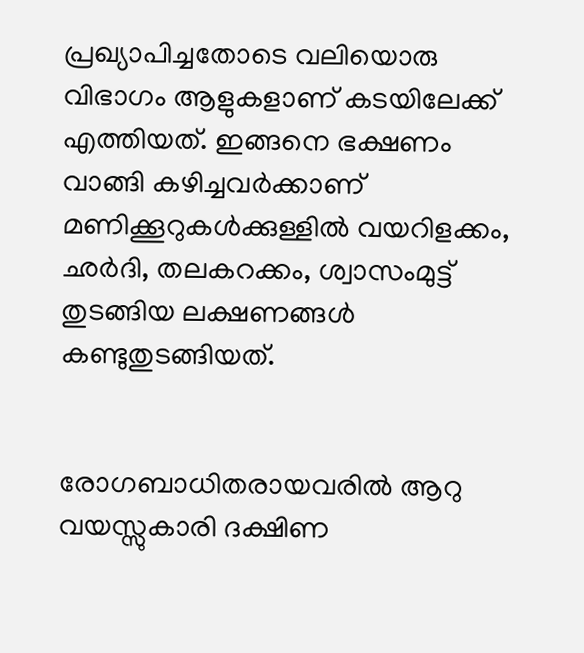പ്രഖ്യാപിച്ചതോടെ വലിയൊരു വിഭാഗം ആളുകളാണ് കടയിലേക്ക് എത്തിയത്. ഇങ്ങനെ ഭക്ഷണം വാങ്ങി കഴിച്ചവര്‍ക്കാണ് മണിക്കൂറുകള്‍ക്കുള്ളില്‍ വയറിളക്കം, ഛര്‍ദി, തലകറക്കം, ശ്വാസംമുട്ട് തുടങ്ങിയ ലക്ഷണങ്ങള്‍ കണ്ടുതുടങ്ങിയത്.


രോഗബാധിതരായവരില്‍ ആറു വയസ്സുകാരി ദക്ഷിണ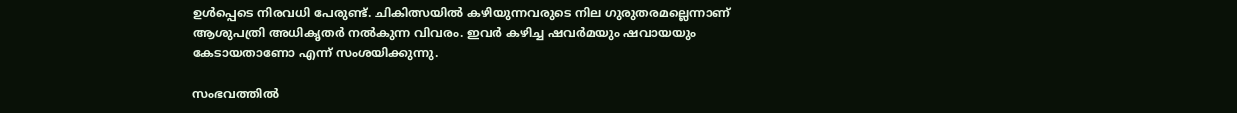ഉള്‍പ്പെടെ നിരവധി പേരുണ്ട്. ചികിത്സയില്‍ കഴിയുന്നവരുടെ നില ഗുരുതരമല്ലെന്നാണ് ആശുപത്രി അധികൃതര്‍ നല്‍കുന്ന വിവരം. ഇവര്‍ കഴിച്ച ഷവര്‍മയും ഷവായയും കേടായതാണോ എന്ന് സംശയിക്കുന്നു.

സംഭവത്തില്‍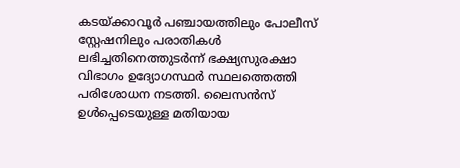കടയ്ക്കാവൂര്‍ പഞ്ചായത്തിലും പോലീസ് സ്റ്റേഷനിലും പരാതികള്‍ ലഭിച്ചതിനെത്തുടര്‍ന്ന് ഭക്ഷ്യസുരക്ഷാ വിഭാഗം ഉദ്യോഗസ്ഥര്‍ സ്ഥലത്തെത്തി പരിശോധന നടത്തി. ലൈസന്‍സ് ഉള്‍പ്പെടെയുള്ള മതിയായ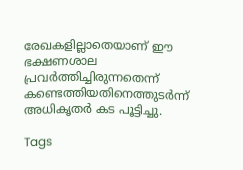രേഖകളില്ലാതെയാണ് ഈ ഭക്ഷണശാല പ്രവര്‍ത്തിച്ചിരുന്നതെന്ന് കണ്ടെത്തിയതിനെത്തുടര്‍ന്ന് അധികൃതര്‍ കട പൂട്ടിച്ചു.

Tags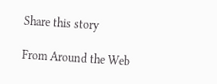Share this story

From Around the Web